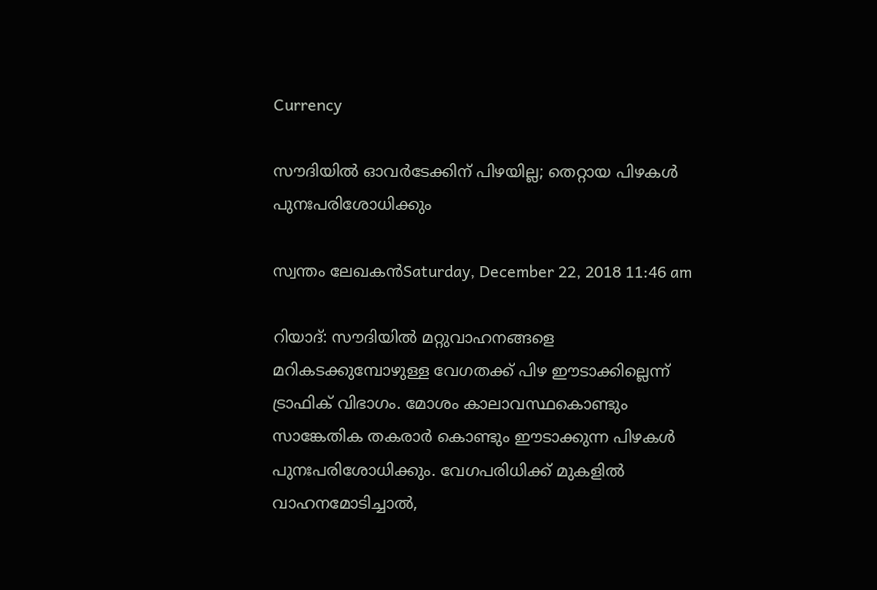Currency

സൗദിയില്‍ ഓവര്‍ടേക്കിന് പിഴയില്ല; തെറ്റായ പിഴകള്‍ പുനഃപരിശോധിക്കും

സ്വന്തം ലേഖകന്‍Saturday, December 22, 2018 11:46 am

റിയാദ്: സൗദിയില്‍ മറ്റുവാഹനങ്ങളെ മറികടക്കുമ്പോഴുള്ള വേഗതക്ക് പിഴ ഈടാക്കില്ലെന്ന് ട്രാഫിക് വിഭാഗം. മോശം കാലാവസ്ഥകൊണ്ടും സാങ്കേതിക തകരാര്‍ കൊണ്ടും ഈടാക്കുന്ന പിഴകള്‍ പുനഃപരിശോധിക്കും. വേഗപരിധിക്ക് മുകളില്‍ വാഹനമോടിച്ചാല്‍,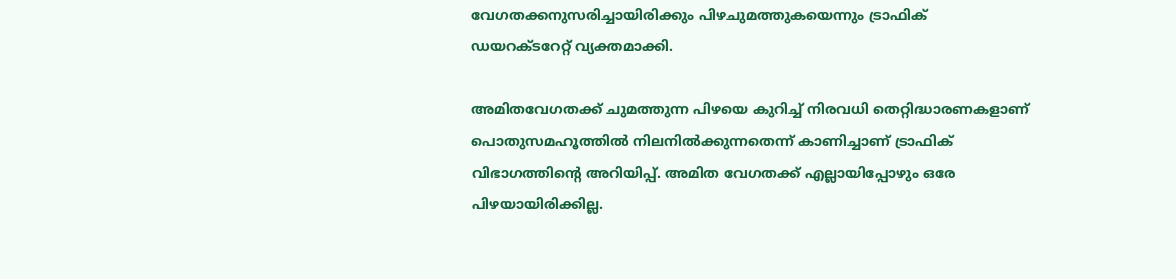വേഗതക്കനുസരിച്ചായിരിക്കും പിഴചുമത്തുകയെന്നും ട്രാഫിക് ഡയറക്ടറേറ്റ് വ്യക്തമാക്കി.

അമിതവേഗതക്ക് ചുമത്തുന്ന പിഴയെ കുറിച്ച് നിരവധി തെറ്റിദ്ധാരണകളാണ് പൊതുസമഹൂത്തില്‍ നിലനില്‍ക്കുന്നതെന്ന് കാണിച്ചാണ് ട്രാഫിക് വിഭാഗത്തിന്റെ അറിയിപ്പ്. അമിത വേഗതക്ക് എല്ലായിപ്പോഴും ഒരേ പിഴയായിരിക്കില്ല.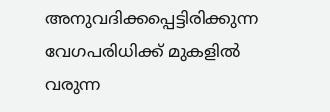അനുവദിക്കപ്പെട്ടിരിക്കുന്ന വേഗപരിധിക്ക് മുകളില്‍ വരുന്ന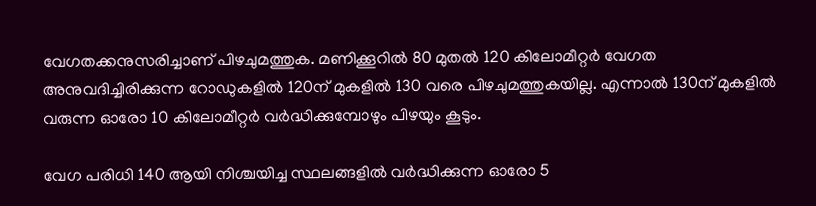വേഗതക്കനുസരിച്ചാണ് പിഴചുമത്തുക. മണിക്കൂറില്‍ 80 മുതല്‍ 120 കിലോമീറ്റര്‍ വേഗത അനുവദിച്ചിരിക്കുന്ന റോഡുകളില്‍ 120ന് മുകളില്‍ 130 വരെ പിഴചുമത്തുകയില്ല. എന്നാല്‍ 130ന് മുകളില്‍ വരുന്ന ഓരോ 10 കിലോമീറ്റര്‍ വര്‍ദ്ധിക്കുമ്പോഴും പിഴയും കൂടും.

വേഗ പരിധി 140 ആയി നിശ്ചയിച്ച സ്ഥലങ്ങളില്‍ വര്‍ദ്ധിക്കുന്ന ഓരോ 5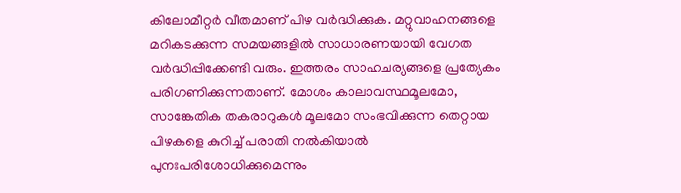കിലോമീറ്റര്‍ വീതമാണ് പിഴ വര്‍ദ്ധിക്കുക. മറ്റുവാഹനങ്ങളെ മറികടക്കുന്ന സമയങ്ങളില്‍ സാധാരണയായി വേഗത വര്‍ദ്ധിപ്പിക്കേണ്ടി വരും. ഇത്തരം സാഹചര്യങ്ങളെ പ്രത്യേകം പരിഗണിക്കുന്നതാണ്. മോശം കാലാവസ്ഥമൂലമോ, സാങ്കേതിക തകരാറുകള്‍ മൂലമോ സംഭവിക്കുന്ന തെറ്റായ പിഴകളെ കുറിച്ച് പരാതി നല്‍കിയാല്‍ പുനഃപരിശോധിക്കുമെന്നും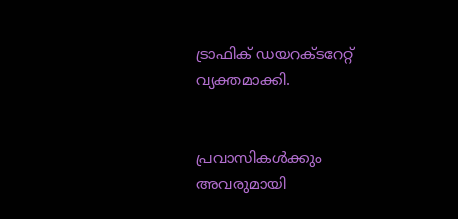ട്രാഫിക് ഡയറക്ടറേറ്റ് വ്യക്തമാക്കി.


പ്രവാസികൾക്കും അവരുമായി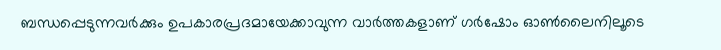ബന്ധപ്പെടുന്നവർക്കും ഉപകാരപ്രദമായേക്കാവുന്ന വാർത്തകളാണ് ഗർഷോം ഓൺലൈനിലൂടെ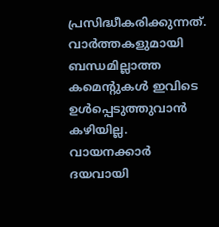പ്രസിദ്ധീകരിക്കുന്നത്. വാർത്തകളുമായി ബന്ധമില്ലാത്ത കമെന്റുകൾ ഇവിടെ ഉൾപ്പെടുത്തുവാൻ കഴിയില്ല. വായനക്കാർ ദയവായി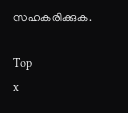സഹകരിക്കുക.

Top
x